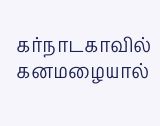கர்நாடகாவில் கனமழையால்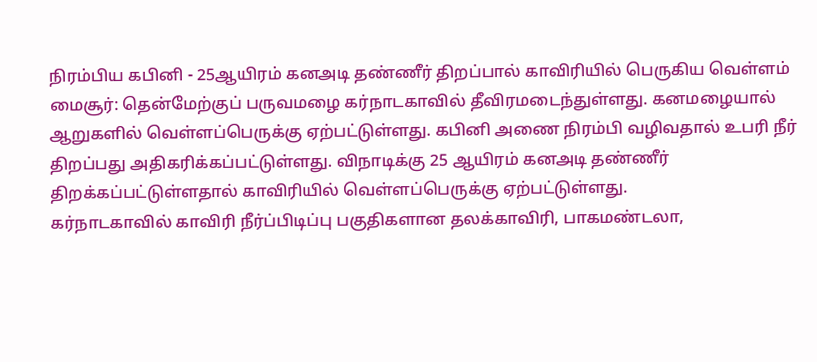நிரம்பிய கபினி - 25ஆயிரம் கனஅடி தண்ணீர் திறப்பால் காவிரியில் பெருகிய வெள்ளம்
மைசூர்: தென்மேற்குப் பருவமழை கர்நாடகாவில் தீவிரமடைந்துள்ளது. கனமழையால் ஆறுகளில் வெள்ளப்பெருக்கு ஏற்பட்டுள்ளது. கபினி அணை நிரம்பி வழிவதால் உபரி நீர் திறப்பது அதிகரிக்கப்பட்டுள்ளது. விநாடிக்கு 25 ஆயிரம் கனஅடி தண்ணீர் திறக்கப்பட்டுள்ளதால் காவிரியில் வெள்ளப்பெருக்கு ஏற்பட்டுள்ளது.
கர்நாடகாவில் காவிரி நீர்ப்பிடிப்பு பகுதிகளான தலக்காவிரி, பாகமண்டலா,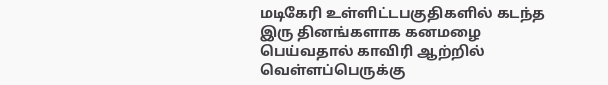மடிகேரி உள்ளிட்டபகுதிகளில் கடந்த இரு தினங்களாக கனமழை பெய்வதால் காவிரி ஆற்றில் வெள்ளப்பெருக்கு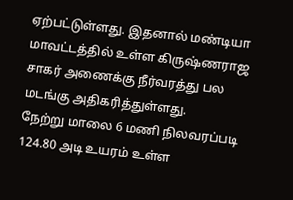ஏற்பட்டுள்ளது. இதனால் மண்டியா மாவட்டத்தில் உள்ள கிருஷ்ணராஜ சாகர் அணைக்கு நீர்வரத்து பல மடங்கு அதிகரித்துள்ளது.
நேற்று மாலை 6 மணி நிலவரப்படி 124.80 அடி உயரம் உள்ள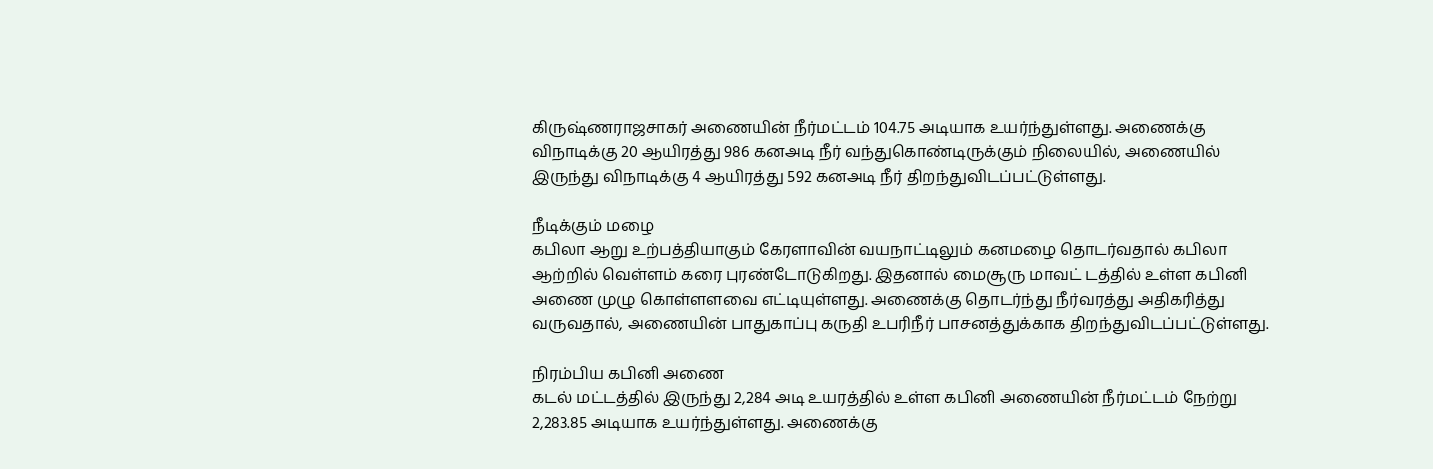கிருஷ்ணராஜசாகர் அணையின் நீர்மட்டம் 104.75 அடியாக உயர்ந்துள்ளது. அணைக்கு விநாடிக்கு 20 ஆயிரத்து 986 கனஅடி நீர் வந்துகொண்டிருக்கும் நிலையில், அணையில் இருந்து விநாடிக்கு 4 ஆயிரத்து 592 கனஅடி நீர் திறந்துவிடப்பட்டுள்ளது.

நீடிக்கும் மழை
கபிலா ஆறு உற்பத்தியாகும் கேரளாவின் வயநாட்டிலும் கனமழை தொடர்வதால் கபிலா ஆற்றில் வெள்ளம் கரை புரண்டோடுகிறது. இதனால் மைசூரு மாவட் டத்தில் உள்ள கபினி அணை முழு கொள்ளளவை எட்டியுள்ளது. அணைக்கு தொடர்ந்து நீர்வரத்து அதிகரித்து வருவதால், அணையின் பாதுகாப்பு கருதி உபரிநீர் பாசனத்துக்காக திறந்துவிடப்பட்டுள்ளது.

நிரம்பிய கபினி அணை
கடல் மட்டத்தில் இருந்து 2,284 அடி உயரத்தில் உள்ள கபினி அணையின் நீர்மட்டம் நேற்று 2,283.85 அடியாக உயர்ந்துள்ளது. அணைக்கு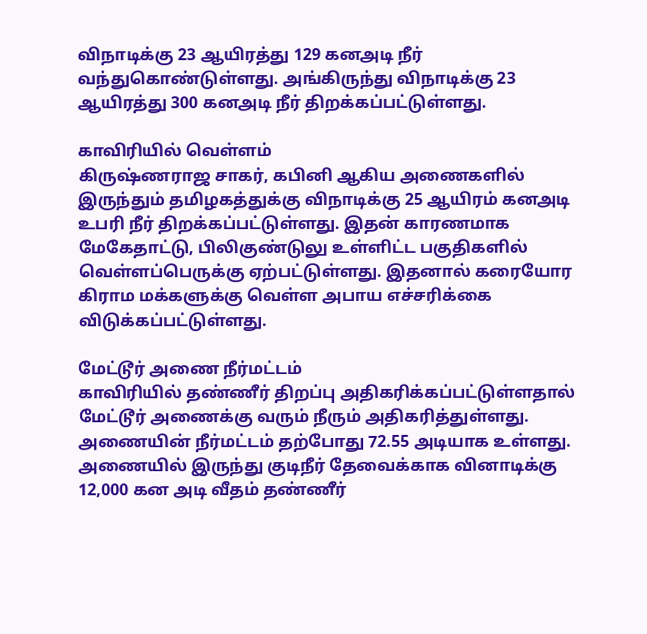விநாடிக்கு 23 ஆயிரத்து 129 கனஅடி நீர் வந்துகொண்டுள்ளது. அங்கிருந்து விநாடிக்கு 23 ஆயிரத்து 300 கனஅடி நீர் திறக்கப்பட்டுள்ளது.

காவிரியில் வெள்ளம்
கிருஷ்ணராஜ சாகர், கபினி ஆகிய அணைகளில் இருந்தும் தமிழகத்துக்கு விநாடிக்கு 25 ஆயிரம் கனஅடி உபரி நீர் திறக்கப்பட்டுள்ளது. இதன் காரணமாக மேகேதாட்டு, பிலிகுண்டுலு உள்ளிட்ட பகுதிகளில் வெள்ளப்பெருக்கு ஏற்பட்டுள்ளது. இதனால் கரையோர கிராம மக்களுக்கு வெள்ள அபாய எச்சரிக்கை விடுக்கப்பட்டுள்ளது.

மேட்டூர் அணை நீர்மட்டம்
காவிரியில் தண்ணீர் திறப்பு அதிகரிக்கப்பட்டுள்ளதால் மேட்டூர் அணைக்கு வரும் நீரும் அதிகரித்துள்ளது.
அணையின் நீர்மட்டம் தற்போது 72.55 அடியாக உள்ளது. அணையில் இருந்து குடிநீர் தேவைக்காக வினாடிக்கு 12,000 கன அடி வீதம் தண்ணீர்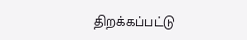திறக்கப்பட்டு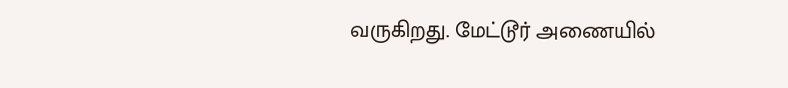வருகிறது. மேட்டூர் அணையில்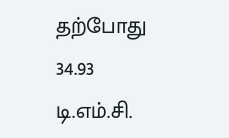தற்போது 34.93 டி.எம்.சி.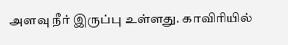அளவு நீர் இருப்பு உள்ளது. காவிரியில்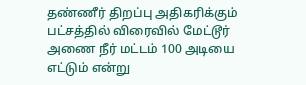தண்ணீர் திறப்பு அதிகரிக்கும் பட்சத்தில் விரைவில் மேட்டூர் அணை நீர் மட்டம் 100 அடியை எட்டும் என்று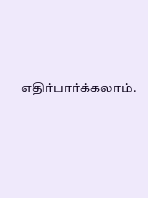எதிர்பார்க்கலாம்.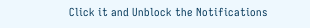Click it and Unblock the Notifications